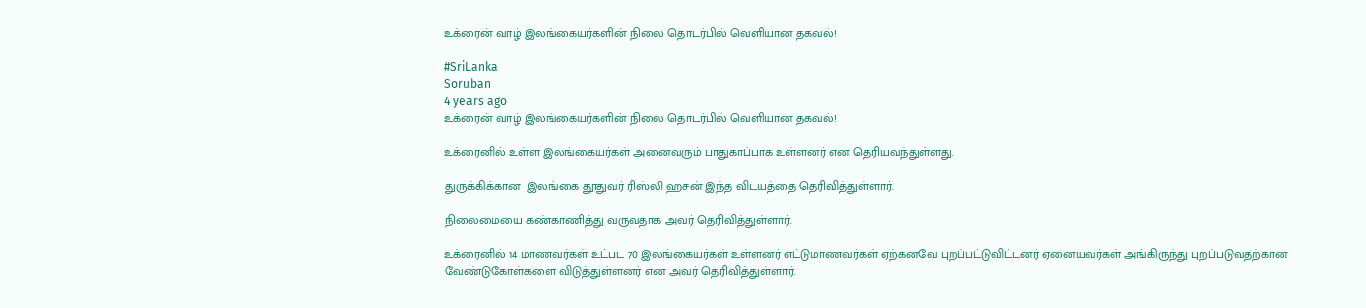உக்ரைன் வாழ் இலங்கையர்களின் நிலை தொடர்பில் வெளியான தகவல்!

#SriLanka
Soruban
4 years ago
உக்ரைன் வாழ் இலங்கையர்களின் நிலை தொடர்பில் வெளியான தகவல்!

உக்ரைனில் உள்ள இலங்கையர்கள் அனைவரும் பாதுகாப்பாக உள்ளனர் என தெரியவந்துள்ளது.

துருக்கிக்கான  இலங்கை தூதுவர் ரிஸ்லி ஹசன் இந்த விடயத்தை தெரிவித்துள்ளார்.

நிலைமையை கண்காணித்து வருவதாக அவர் தெரிவித்துள்ளார்.

உக்ரைனில் 14 மாணவர்கள் உட்பட 70 இலங்கையர்கள் உள்ளனர் எட்டுமாணவர்கள் ஏற்கனவே புறப்பட்டுவிட்டனர் ஏனையவர்கள் அங்கிருந்து புறப்படுவதற்கான வேண்டுகோள்களை விடுத்துள்ளனர் என அவர் தெரிவித்துள்ளார்.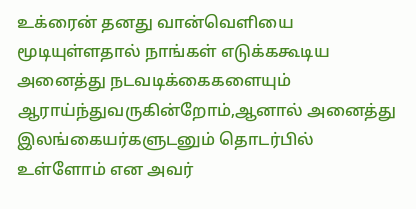உக்ரைன் தனது வான்வெளியை மூடியுள்ளதால் நாங்கள் எடுக்ககூடிய அனைத்து நடவடிக்கைகளையும் ஆராய்ந்துவருகின்றோம்,ஆனால் அனைத்து இலங்கையர்களுடனும் தொடர்பில் உள்ளோம் என அவர்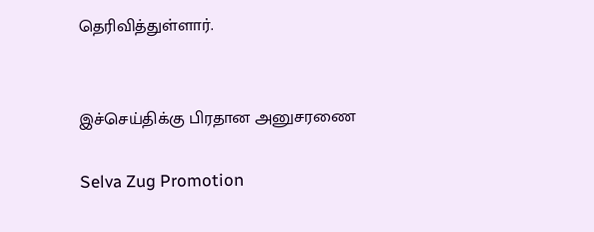தெரிவித்துள்ளார்.


இச்செய்திக்கு பிரதான அனுசரணை

Selva Zug Promotion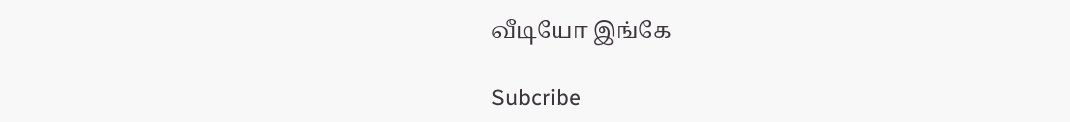வீடியோ இங்கே

Subcribe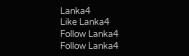Lanka4
Like Lanka4
Follow Lanka4
Follow Lanka4